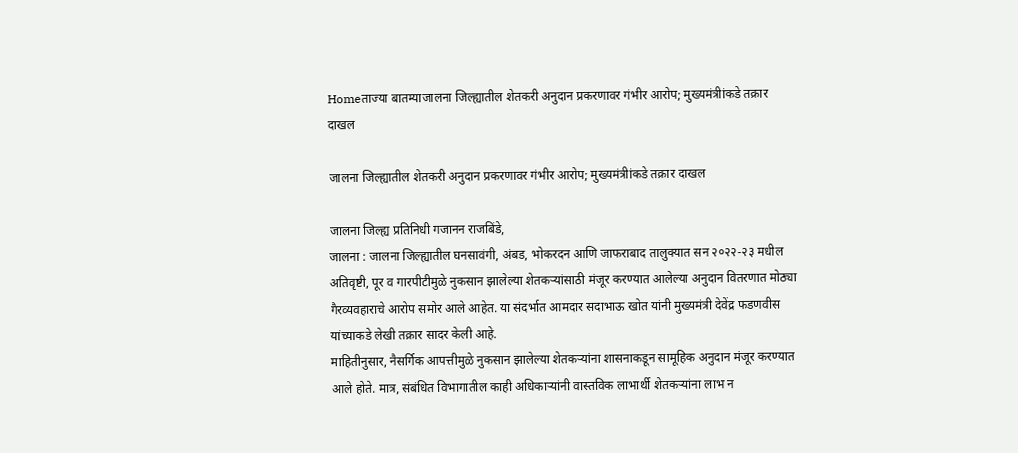Homeताज्या बातम्याजालना जिल्ह्यातील शेतकरी अनुदान प्रकरणावर गंभीर आरोप; मुख्यमंत्रीांकडे तक्रार दाखल

जालना जिल्ह्यातील शेतकरी अनुदान प्रकरणावर गंभीर आरोप; मुख्यमंत्रीांकडे तक्रार दाखल

जालना जिल्ह्य प्रतिनिधी गजानन राजबिंडे,
जालना : जालना जिल्ह्यातील घनसावंगी, अंबड, भोकरदन आणि जाफराबाद तालुक्यात सन २०२२-२३ मधील अतिवृष्टी, पूर व गारपीटीमुळे नुकसान झालेल्या शेतकऱ्यांसाठी मंजूर करण्यात आलेल्या अनुदान वितरणात मोठ्या गैरव्यवहाराचे आरोप समोर आले आहेत. या संदर्भात आमदार सदाभाऊ खोत यांनी मुख्यमंत्री देवेंद्र फडणवीस यांच्याकडे लेखी तक्रार सादर केली आहे.
माहितीनुसार, नैसर्गिक आपत्तीमुळे नुकसान झालेल्या शेतकऱ्यांना शासनाकडून सामूहिक अनुदान मंजूर करण्यात आले होते. मात्र, संबंधित विभागातील काही अधिकाऱ्यांनी वास्तविक लाभार्थी शेतकऱ्यांना लाभ न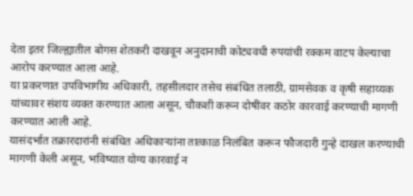देता इतर जिल्ह्यातील बोगस शेतकरी दाखवून अनुदानाची कोट्यवधी रुपयांची रक्कम वाटप केल्याचा आरोप करण्यात आला आहे.
या प्रकरणात उपविभागीय अधिकारी, तहसीलदार तसेच संबंधित तलाठी, ग्रामसेवक व कृषी सहाय्यक यांच्यावर संशय व्यक्त करण्यात आला असून, चौकशी करून दोषींवर कठोर कारवाई करण्याची मागणी करण्यात आली आहे.
यासंदर्भात तक्रारदारांनी संबंधित अधिकाऱ्यांना तात्काळ निलंबित करून फौजदारी गुन्हे दाखल करण्याची मागणी केली असून, भविष्यात योग्य कारवाई न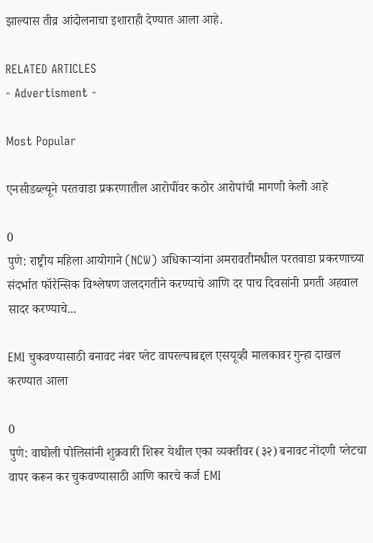झाल्यास तीव्र आंदोलनाचा इशाराही देण्यात आला आहे.

RELATED ARTICLES
- Advertisment -

Most Popular

एनसीडब्ल्यूने परतवाडा प्रकरणातील आरोपींवर कठोर आरोपांची मागणी केली आहे

0
पुणे: राष्ट्रीय महिला आयोगाने (NCW) अधिकाऱ्यांना अमरावतीमधील परतवाडा प्रकरणाच्या संदर्भात फॉरेन्सिक विश्लेषण जलदगतीने करण्याचे आणि दर पाच दिवसांनी प्रगती अहवाल सादर करण्याचे...

EMI चुकवण्यासाठी बनावट नंबर प्लेट वापरल्याबद्दल एसयूव्ही मालकावर गुन्हा दाखल करण्यात आला

0
पुणे: वाघोली पोलिसांनी शुक्रवारी शिरूर येथील एका व्यक्तीवर (३२) बनावट नोंदणी प्लेटचा वापर करून कर चुकवण्यासाठी आणि कारचे कर्ज EMI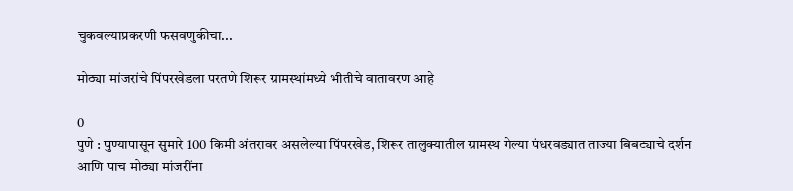चुकवल्याप्रकरणी फसवणुकीचा...

मोठ्या मांजरांचे पिंपरखेडला परतणे शिरूर ग्रामस्थांमध्ये भीतीचे वातावरण आहे

0
पुणे : पुण्यापासून सुमारे 100 किमी अंतरावर असलेल्या पिंपरखेड, शिरूर तालुक्यातील ग्रामस्थ गेल्या पंधरवड्यात ताज्या बिबट्याचे दर्शन आणि पाच मोठ्या मांजरींना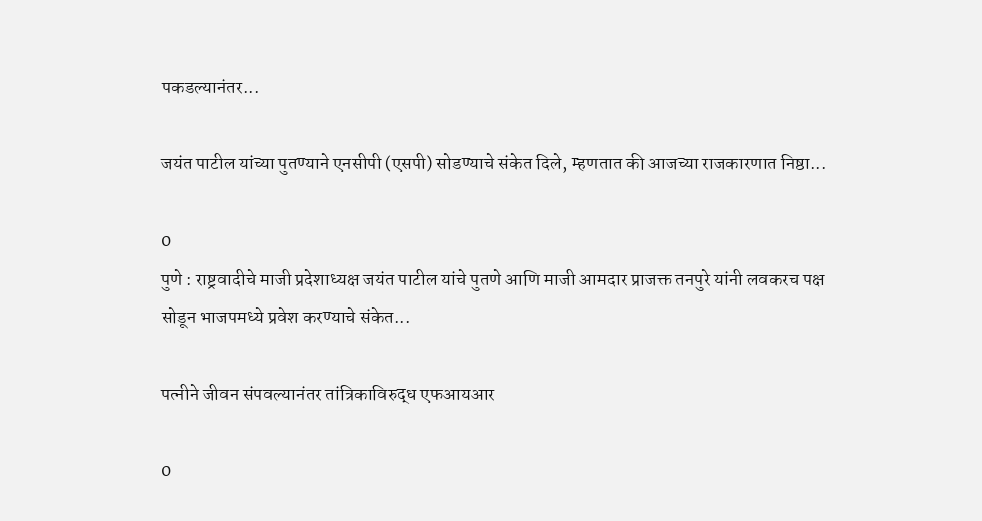पकडल्यानंतर...

जयंत पाटील यांच्या पुतण्याने एनसीपी (एसपी) सोडण्याचे संकेत दिले, म्हणतात की आजच्या राजकारणात निष्ठा...

0
पुणे : राष्ट्रवादीचे माजी प्रदेशाध्यक्ष जयंत पाटील यांचे पुतणे आणि माजी आमदार प्राजक्त तनपुरे यांनी लवकरच पक्ष सोडून भाजपमध्ये प्रवेश करण्याचे संकेत...

पत्नीने जीवन संपवल्यानंतर तांत्रिकाविरुद्ध एफआयआर

0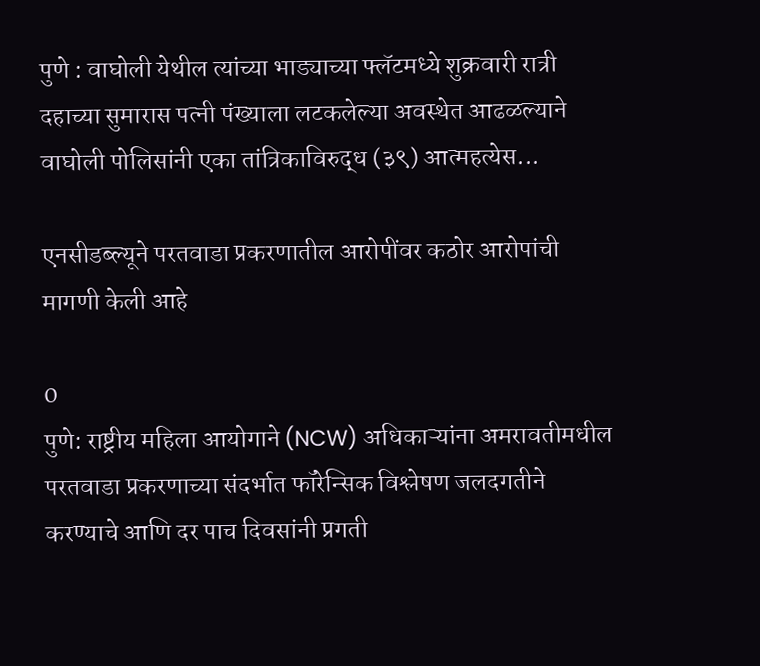पुणे : वाघोली येथील त्यांच्या भाड्याच्या फ्लॅटमध्ये शुक्रवारी रात्री दहाच्या सुमारास पत्नी पंख्याला लटकलेल्या अवस्थेत आढळल्याने वाघोली पोलिसांनी एका तांत्रिकाविरुद्ध (३९) आत्महत्येस...

एनसीडब्ल्यूने परतवाडा प्रकरणातील आरोपींवर कठोर आरोपांची मागणी केली आहे

0
पुणे: राष्ट्रीय महिला आयोगाने (NCW) अधिकाऱ्यांना अमरावतीमधील परतवाडा प्रकरणाच्या संदर्भात फॉरेन्सिक विश्लेषण जलदगतीने करण्याचे आणि दर पाच दिवसांनी प्रगती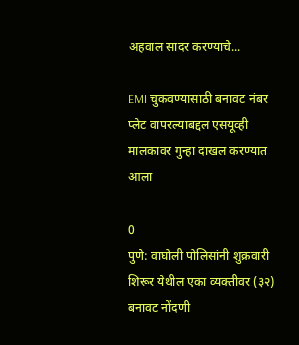अहवाल सादर करण्याचे...

EMI चुकवण्यासाठी बनावट नंबर प्लेट वापरल्याबद्दल एसयूव्ही मालकावर गुन्हा दाखल करण्यात आला

0
पुणे: वाघोली पोलिसांनी शुक्रवारी शिरूर येथील एका व्यक्तीवर (३२) बनावट नोंदणी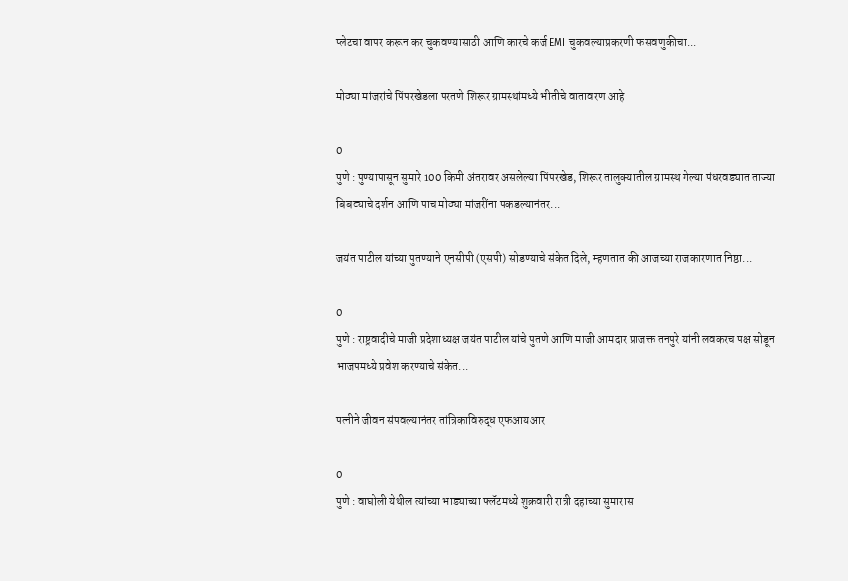प्लेटचा वापर करून कर चुकवण्यासाठी आणि कारचे कर्ज EMI चुकवल्याप्रकरणी फसवणुकीचा...

मोठ्या मांजरांचे पिंपरखेडला परतणे शिरूर ग्रामस्थांमध्ये भीतीचे वातावरण आहे

0
पुणे : पुण्यापासून सुमारे 100 किमी अंतरावर असलेल्या पिंपरखेड, शिरूर तालुक्यातील ग्रामस्थ गेल्या पंधरवड्यात ताज्या बिबट्याचे दर्शन आणि पाच मोठ्या मांजरींना पकडल्यानंतर...

जयंत पाटील यांच्या पुतण्याने एनसीपी (एसपी) सोडण्याचे संकेत दिले, म्हणतात की आजच्या राजकारणात निष्ठा...

0
पुणे : राष्ट्रवादीचे माजी प्रदेशाध्यक्ष जयंत पाटील यांचे पुतणे आणि माजी आमदार प्राजक्त तनपुरे यांनी लवकरच पक्ष सोडून भाजपमध्ये प्रवेश करण्याचे संकेत...

पत्नीने जीवन संपवल्यानंतर तांत्रिकाविरुद्ध एफआयआर

0
पुणे : वाघोली येथील त्यांच्या भाड्याच्या फ्लॅटमध्ये शुक्रवारी रात्री दहाच्या सुमारास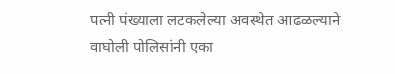पत्नी पंख्याला लटकलेल्या अवस्थेत आढळल्याने वाघोली पोलिसांनी एका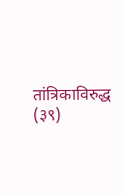तांत्रिकाविरुद्ध (३९)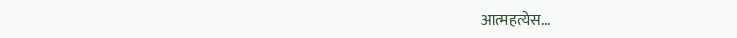आत्महत्येस...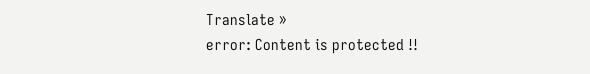Translate »
error: Content is protected !!